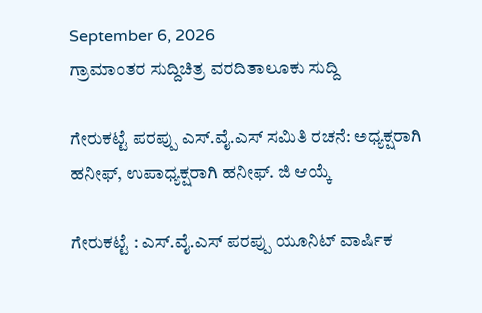September 6, 2026
ಗ್ರಾಮಾಂತರ ಸುದ್ದಿಚಿತ್ರ ವರದಿತಾಲೂಕು ಸುದ್ದಿ

ಗೇರುಕಟ್ಟೆ ಪರಪ್ಪು ಎಸ್.ವೈ.ಎಸ್ ಸಮಿತಿ ರಚನೆ: ಅಧ್ಯಕ್ಷರಾಗಿ ಹನೀಫ್, ಉಪಾಧ್ಯಕ್ಷರಾಗಿ ಹನೀಫ್. ಜಿ ಆಯ್ಕೆ

ಗೇರುಕಟ್ಟೆ : ಎಸ್.ವೈ.ಎಸ್ ಪರಪ್ಪು ಯೂನಿಟ್ ವಾರ್ಷಿಕ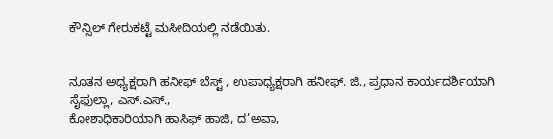ಕೌನ್ಸಿಲ್ ಗೇರುಕಟ್ಟೆ ಮಸೀದಿಯಲ್ಲಿ ನಡೆಯಿತು.


ನೂತನ ಅಧ್ಯಕ್ಷರಾಗಿ ಹನೀಫ್ ಬೆಸ್ಟ್ , ಉಪಾಧ್ಯಕ್ಷರಾಗಿ ಹನೀಫ್. ಜಿ., ಪ್ರಧಾನ ಕಾರ್ಯದರ್ಶಿಯಾಗಿ ಸೈಫುಲ್ಲಾ, ಎಸ್.ಎಸ್.,
ಕೋಶಾಧಿಕಾರಿಯಾಗಿ ಹಾಸಿಫ್ ಹಾಜಿ, ದ’ಅವಾ,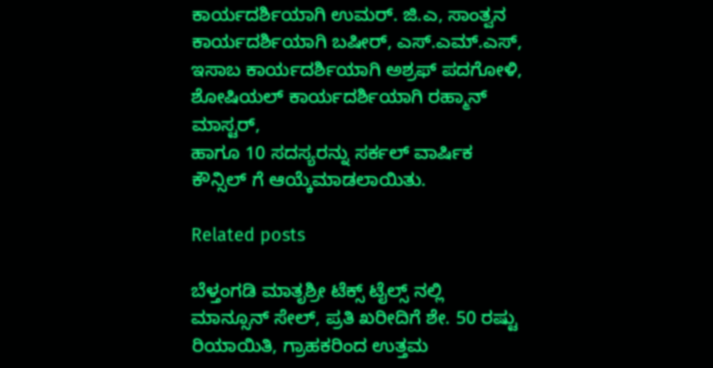ಕಾರ್ಯದರ್ಶಿಯಾಗಿ ಉಮರ್. ಜಿ.ಎ, ಸಾಂತ್ವನ ಕಾರ್ಯದರ್ಶಿಯಾಗಿ ಬಷೀರ್, ಎಸ್.ಎಮ್.ಎಸ್, ಇಸಾಬ ಕಾರ್ಯದರ್ಶಿಯಾಗಿ ಅಶ್ರಫ್ ಪದಗೋಳಿ, ಶೋಷಿಯಲ್ ಕಾರ್ಯದರ್ಶಿಯಾಗಿ ರಹ್ಮಾನ್ ಮಾಸ್ಟರ್,
ಹಾಗೂ 10 ಸದಸ್ಯರನ್ನು ಸರ್ಕಲ್ ವಾರ್ಷಿಕ ಕೌನ್ಸಿಲ್ ಗೆ ಆಯ್ಕೆಮಾಡಲಾಯಿತು.

Related posts

ಬೆಳ್ತಂಗಡಿ ಮಾತೃಶ್ರೀ ಟೆಕ್ಸ್ ಟೈಲ್ಸ್ ನಲ್ಲಿ ಮಾನ್ಸೂನ್ ಸೇಲ್, ಪ್ರತಿ ಖರೀದಿಗೆ ಶೇ. 50 ರಷ್ಟು ರಿಯಾಯಿತಿ, ಗ್ರಾಹಕರಿಂದ ಉತ್ತಮ‌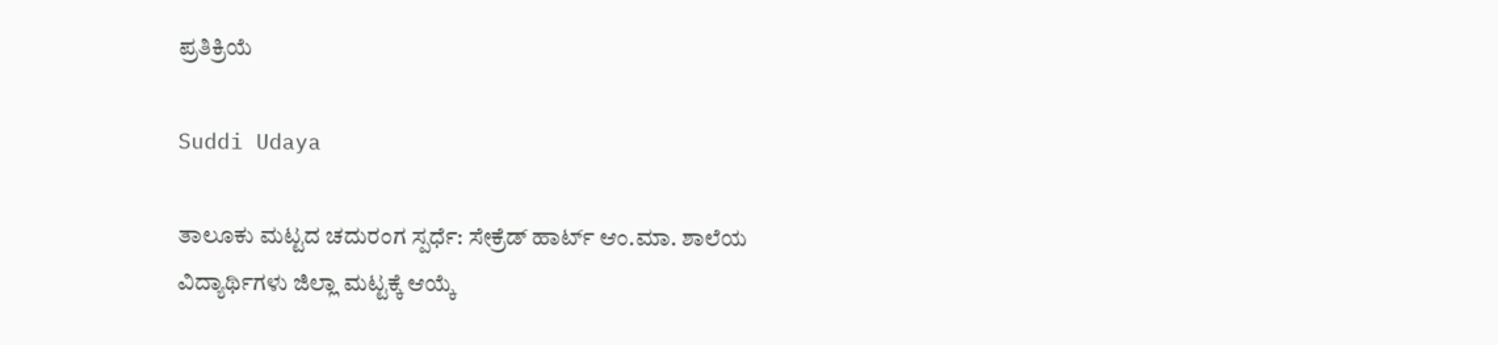ಪ್ರತಿಕ್ರಿಯೆ

Suddi Udaya

ತಾಲೂಕು ಮಟ್ಟದ ಚದುರಂಗ ಸ್ಪರ್ಧೆ: ಸೇಕ್ರೆಡ್ ಹಾರ್ಟ್ ಆಂ.ಮಾ. ಶಾಲೆಯ ವಿದ್ಯಾರ್ಥಿಗಳು ಜಿಲ್ಲಾ ಮಟ್ಟಕ್ಕೆ ಆಯ್ಕೆ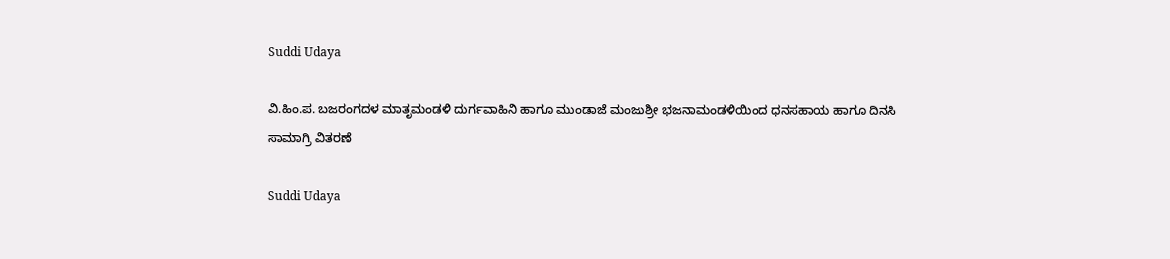Suddi Udaya

ವಿ.ಹಿಂ.ಪ. ಬಜರಂಗದಳ ಮಾತೃಮಂಡಳಿ ದುರ್ಗವಾಹಿನಿ ಹಾಗೂ ಮುಂಡಾಜೆ ಮಂಜುಶ್ರೀ ಭಜನಾಮಂಡಳಿಯಿಂದ ಧನಸಹಾಯ ಹಾಗೂ ದಿನಸಿ ಸಾಮಾಗ್ರಿ ವಿತರಣೆ

Suddi Udaya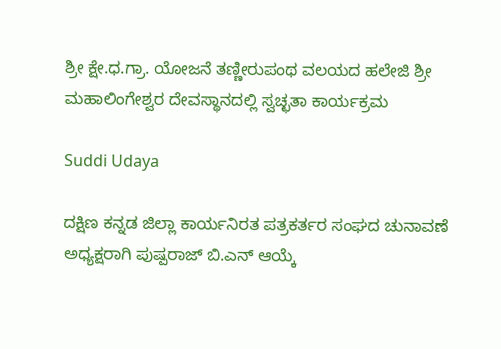ಶ್ರೀ ಕ್ಷೇ.ಧ.ಗ್ರಾ. ಯೋಜನೆ ತಣ್ಣೀರುಪಂಥ ವಲಯದ ಹಲೇಜಿ ಶ್ರೀ ಮಹಾಲಿಂಗೇಶ್ವರ ದೇವಸ್ಥಾನದಲ್ಲಿ ಸ್ವಚ್ಛತಾ ಕಾರ್ಯಕ್ರಮ

Suddi Udaya

ದಕ್ಷಿಣ ಕನ್ನಡ ಜಿಲ್ಲಾ ಕಾರ್ಯನಿರತ ಪತ್ರಕರ್ತರ ಸಂಘದ ಚುನಾವಣೆ ಅಧ್ಯಕ್ಷರಾಗಿ ಪುಷ್ಪರಾಜ್ ಬಿ.ಎನ್ ಆಯ್ಕೆ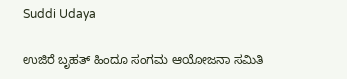Suddi Udaya

ಉಜಿರೆ ಬೃಹತ್ ಹಿಂದೂ ಸಂಗಮ ಆಯೋಜನಾ ಸಮಿತಿ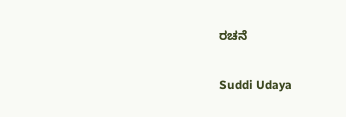ರಚನೆ

Suddi Udaya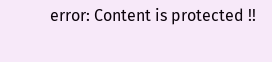error: Content is protected !!